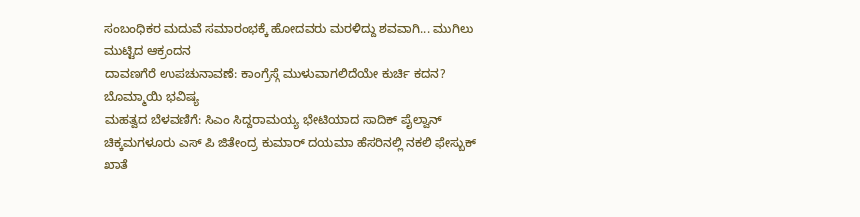ಸಂಬಂಧಿಕರ ಮದುವೆ ಸಮಾರಂಭಕ್ಕೆ ಹೋದವರು ಮರಳಿದ್ದು ಶವವಾಗಿ... ಮುಗಿಲು ಮುಟ್ಟಿದ ಆಕ್ರಂದನ
ದಾವಣಗೆರೆ ಉಪಚುನಾವಣೆ: ಕಾಂಗ್ರೆಸ್ಗೆ ಮುಳುವಾಗಲಿದೆಯೇ ಕುರ್ಚಿ ಕದನ? ಬೊಮ್ಮಾಯಿ ಭವಿಷ್ಯ
ಮಹತ್ವದ ಬೆಳವಣಿಗೆ: ಸಿಎಂ ಸಿದ್ದರಾಮಯ್ಯ ಭೇಟಿಯಾದ ಸಾದಿಕ್ ಪೈಲ್ವಾನ್
ಚಿಕ್ಕಮಗಳೂರು ಎಸ್ ಪಿ ಜಿತೇಂದ್ರ ಕುಮಾರ್ ದಯಮಾ ಹೆಸರಿನಲ್ಲಿ ನಕಲಿ ಫೇಸ್ಬುಕ್ ಖಾತೆ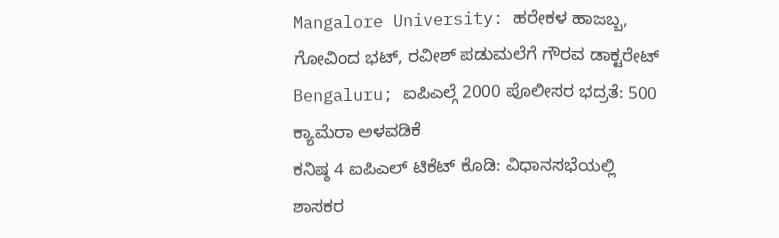Mangalore University: ಹರೇಕಳ ಹಾಜಬ್ಬ, ಗೋವಿಂದ ಭಟ್, ರವೀಶ್ ಪಡುಮಲೆಗೆ ಗೌರವ ಡಾಕ್ಟರೇಟ್
Bengaluru; ಐಪಿಎಲ್ಗೆ 2000 ಪೊಲೀಸರ ಭದ್ರತೆ: 500 ಕ್ಯಾಮೆರಾ ಅಳವಡಿಕೆ
ಕನಿಷ್ಠ 4 ಐಪಿಎಲ್ ಟಿಕೆಟ್ ಕೊಡಿ: ವಿಧಾನಸಭೆಯಲ್ಲಿ ಶಾಸಕರ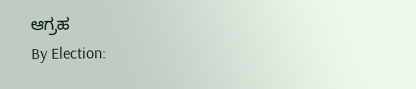ಆಗ್ರಹ
By Election: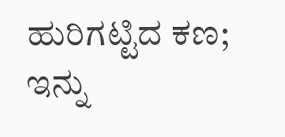ಹುರಿಗಟ್ಟಿದ ಕಣ; ಇನ್ನು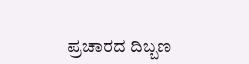ಪ್ರಚಾರದ ದಿಬ್ಬಣ